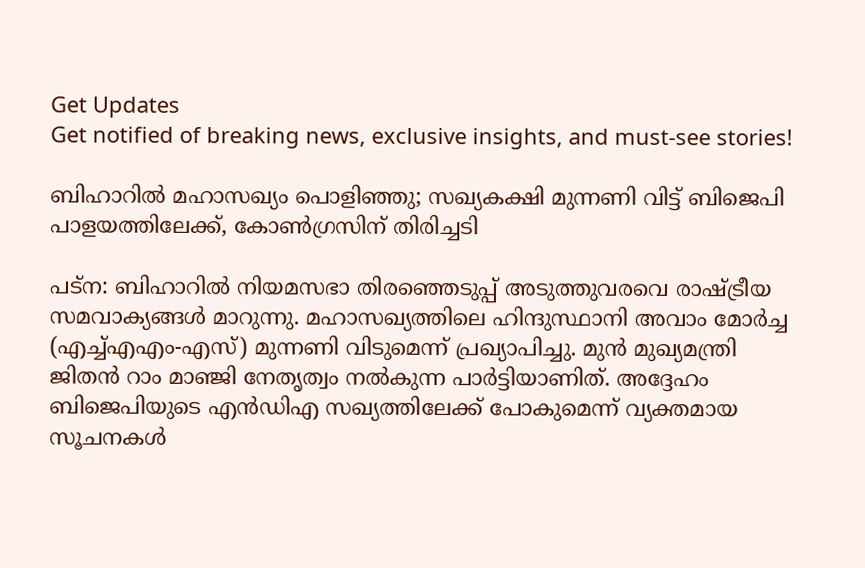Get Updates
Get notified of breaking news, exclusive insights, and must-see stories!

ബിഹാറില്‍ മഹാസഖ്യം പൊളിഞ്ഞു; സഖ്യകക്ഷി മുന്നണി വിട്ട് ബിജെപി പാളയത്തിലേക്ക്, കോണ്‍ഗ്രസിന് തിരിച്ചടി

പട്‌ന: ബിഹാറില്‍ നിയമസഭാ തിരഞ്ഞെടുപ്പ് അടുത്തുവരവെ രാഷ്ട്രീയ സമവാക്യങ്ങള്‍ മാറുന്നു. മഹാസഖ്യത്തിലെ ഹിന്ദുസ്ഥാനി അവാം മോര്‍ച്ച (എച്ച്എഎം-എസ്) മുന്നണി വിടുമെന്ന് പ്രഖ്യാപിച്ചു. മുന്‍ മുഖ്യമന്ത്രി ജിതന്‍ റാം മാഞ്ജി നേതൃത്വം നല്‍കുന്ന പാര്‍ട്ടിയാണിത്. അദ്ദേഹം ബിജെപിയുടെ എന്‍ഡിഎ സഖ്യത്തിലേക്ക് പോകുമെന്ന് വ്യക്തമായ സൂചനകള്‍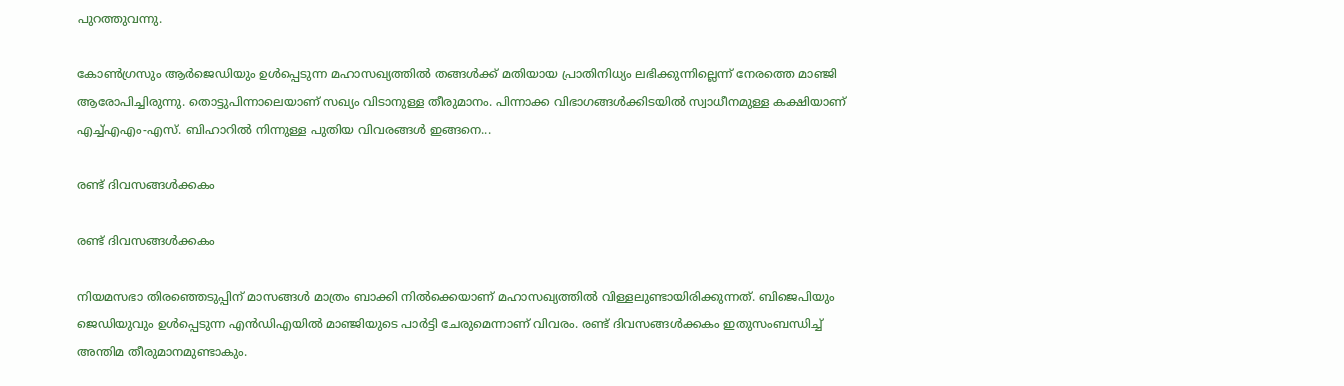പുറത്തുവന്നു.

കോണ്‍ഗ്രസും ആര്‍ജെഡിയും ഉള്‍പ്പെടുന്ന മഹാസഖ്യത്തില്‍ തങ്ങള്‍ക്ക് മതിയായ പ്രാതിനിധ്യം ലഭിക്കുന്നില്ലെന്ന് നേരത്തെ മാഞ്ജി ആരോപിച്ചിരുന്നു. തൊട്ടുപിന്നാലെയാണ് സഖ്യം വിടാനുള്ള തീരുമാനം. പിന്നാക്ക വിഭാഗങ്ങള്‍ക്കിടയില്‍ സ്വാധീനമുള്ള കക്ഷിയാണ് എച്ച്എഎം-എസ്. ബിഹാറില്‍ നിന്നുള്ള പുതിയ വിവരങ്ങള്‍ ഇങ്ങനെ...

രണ്ട് ദിവസങ്ങള്‍ക്കകം

രണ്ട് ദിവസങ്ങള്‍ക്കകം

നിയമസഭാ തിരഞ്ഞെടുപ്പിന് മാസങ്ങള്‍ മാത്രം ബാക്കി നില്‍ക്കെയാണ് മഹാസഖ്യത്തില്‍ വിള്ളലുണ്ടായിരിക്കുന്നത്. ബിജെപിയും ജെഡിയുവും ഉള്‍പ്പെടുന്ന എന്‍ഡിഎയില്‍ മാഞ്ജിയുടെ പാര്‍ട്ടി ചേരുമെന്നാണ് വിവരം. രണ്ട് ദിവസങ്ങള്‍ക്കകം ഇതുസംബന്ധിച്ച് അന്തിമ തീരുമാനമുണ്ടാകും.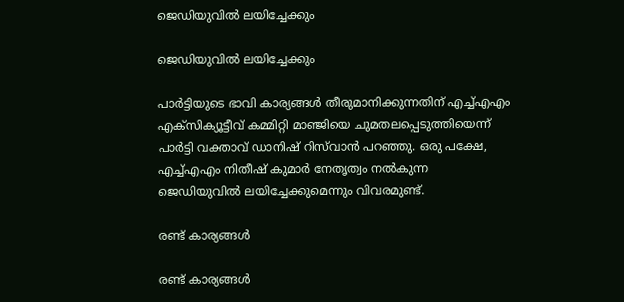ജെഡിയുവില്‍ ലയിച്ചേക്കും

ജെഡിയുവില്‍ ലയിച്ചേക്കും

പാര്‍ട്ടിയുടെ ഭാവി കാര്യങ്ങള്‍ തീരുമാനിക്കുന്നതിന് എച്ച്എഎം എക്‌സിക്യൂട്ടീവ് കമ്മിറ്റി മാഞ്ജിയെ ചുമതലപ്പെടുത്തിയെന്ന് പാര്‍ട്ടി വക്താവ് ഡാനിഷ് റിസ്‌വാന്‍ പറഞ്ഞു. ഒരു പക്ഷേ, എച്ച്എഎം നിതീഷ് കുമാര്‍ നേതൃത്വം നല്‍കുന്ന ജെഡിയുവില്‍ ലയിച്ചേക്കുമെന്നും വിവരമുണ്ട്.

രണ്ട് കാര്യങ്ങള്‍

രണ്ട് കാര്യങ്ങള്‍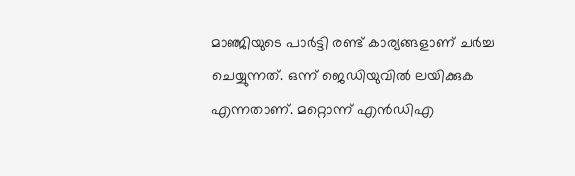മാഞ്ജിയുടെ പാര്‍ട്ടി രണ്ട് കാര്യങ്ങളാണ് ചര്‍ച്ച ചെയ്യുന്നത്. ഒന്ന് ജെഡിയുവില്‍ ലയിക്കുക എന്നതാണ്. മറ്റൊന്ന് എന്‍ഡിഎ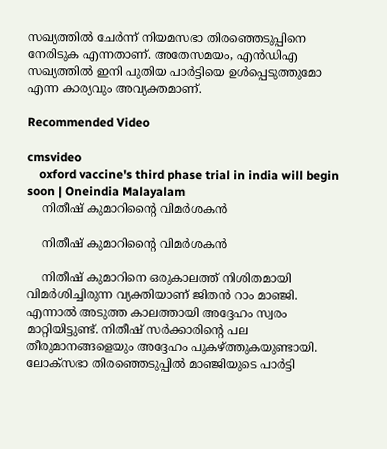സഖ്യത്തില്‍ ചേര്‍ന്ന് നിയമസഭാ തിരഞ്ഞെടുപ്പിനെ നേരിടുക എന്നതാണ്. അതേസമയം, എന്‍ഡിഎ സഖ്യത്തില്‍ ഇനി പുതിയ പാര്‍ട്ടിയെ ഉള്‍പ്പെടുത്തുമോ എന്ന കാര്യവും അവ്യക്തമാണ്.

Recommended Video

cmsvideo
    oxford vaccine's third phase trial in india will begin soon | Oneindia Malayalam
    നിതീഷ് കുമാറിന്റൈ വിമര്‍ശകന്‍

    നിതീഷ് കുമാറിന്റൈ വിമര്‍ശകന്‍

    നിതീഷ് കുമാറിനെ ഒരുകാലത്ത് നിശിതമായി വിമര്‍ശിച്ചിരുന്ന വ്യക്തിയാണ് ജിതന്‍ റാം മാഞ്ജി. എന്നാല്‍ അടുത്ത കാലത്തായി അദ്ദേഹം സ്വരം മാറ്റിയിട്ടുണ്ട്. നിതീഷ് സര്‍ക്കാരിന്റെ പല തീരുമാനങ്ങളെയും അദ്ദേഹം പുകഴ്ത്തുകയുണ്ടായി. ലോക്‌സഭാ തിരഞ്ഞെടുപ്പില്‍ മാഞ്ജിയുടെ പാര്‍ട്ടി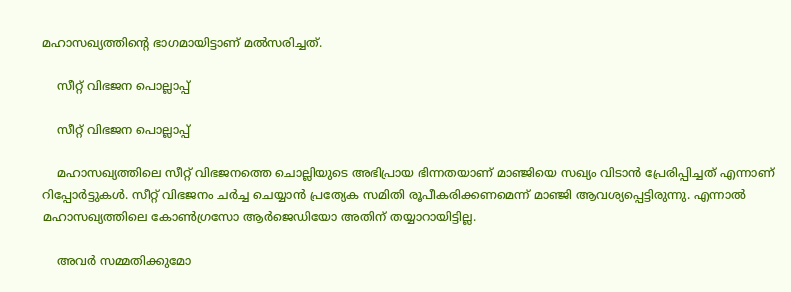മഹാസഖ്യത്തിന്റെ ഭാഗമായിട്ടാണ് മല്‍സരിച്ചത്.

    സീറ്റ് വിഭജന പൊല്ലാപ്പ്

    സീറ്റ് വിഭജന പൊല്ലാപ്പ്

    മഹാസഖ്യത്തിലെ സീറ്റ് വിഭജനത്തെ ചൊല്ലിയുടെ അഭിപ്രായ ഭിന്നതയാണ് മാഞ്ജിയെ സഖ്യം വിടാന്‍ പ്രേരിപ്പിച്ചത് എന്നാണ് റിപ്പോര്‍ട്ടുകള്‍. സീറ്റ് വിഭജനം ചര്‍ച്ച ചെയ്യാന്‍ പ്രത്യേക സമിതി രൂപീകരിക്കണമെന്ന് മാഞ്ജി ആവശ്യപ്പെട്ടിരുന്നു. എന്നാല്‍ മഹാസഖ്യത്തിലെ കോണ്‍ഗ്രസോ ആര്‍ജെഡിയോ അതിന് തയ്യാറായിട്ടില്ല.

    അവര്‍ സമ്മതിക്കുമോ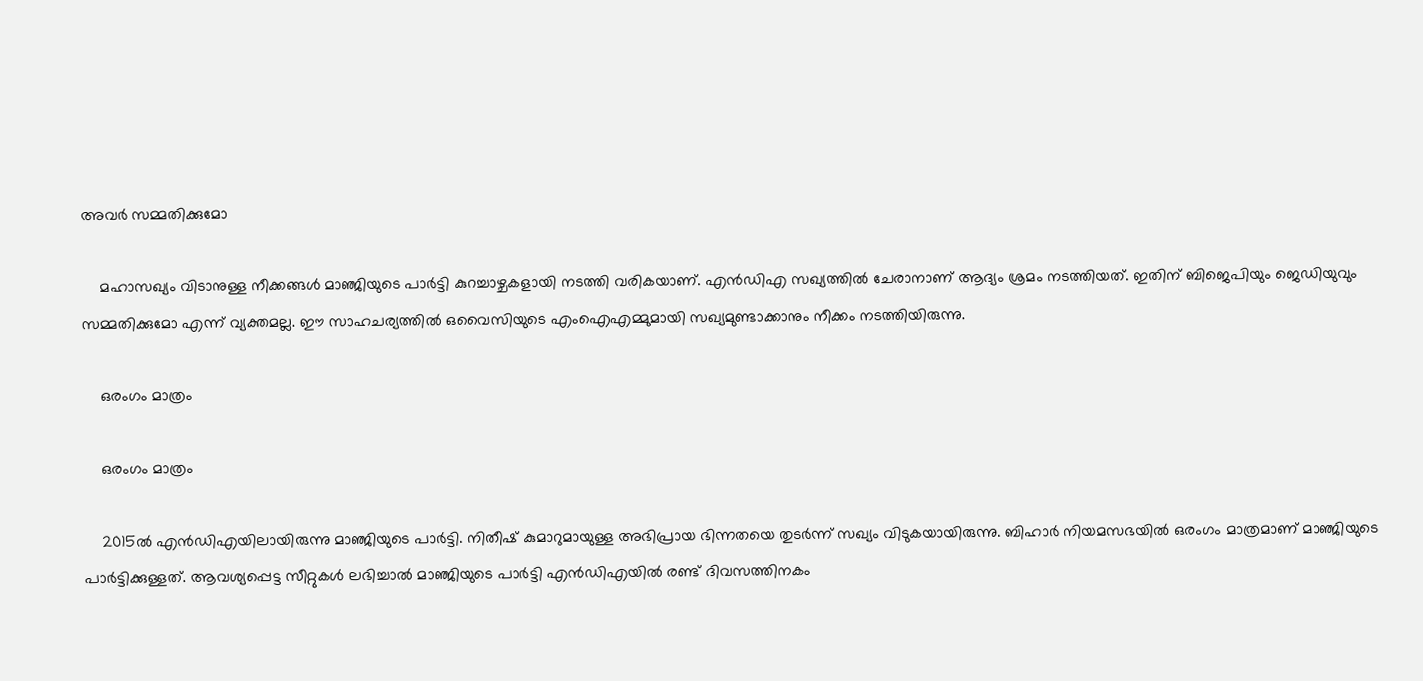അവര്‍ സമ്മതിക്കുമോ

    മഹാസഖ്യം വിടാനുള്ള നീക്കങ്ങള്‍ മാഞ്ജിയുടെ പാര്‍ട്ടി കുറച്ചാഴ്ചകളായി നടത്തി വരികയാണ്. എന്‍ഡിഎ സഖ്യത്തില്‍ ചേരാനാണ് ആദ്യം ശ്രമം നടത്തിയത്. ഇതിന് ബിജെപിയും ജെഡിയുവും സമ്മതിക്കുമോ എന്ന് വ്യക്തമല്ല. ഈ സാഹചര്യത്തില്‍ ഒവൈസിയുടെ എംഐഎമ്മുമായി സഖ്യമുണ്ടാക്കാനും നീക്കം നടത്തിയിരുന്നു.

    ഒരംഗം മാത്രം

    ഒരംഗം മാത്രം

    2015ല്‍ എന്‍ഡിഎയിലായിരുന്നു മാഞ്ജിയുടെ പാര്‍ട്ടി. നിതീഷ് കുമാറുമായുള്ള അഭിപ്രായ ഭിന്നതയെ തുടര്‍ന്ന് സഖ്യം വിടുകയായിരുന്നു. ബിഹാര്‍ നിയമസഭയില്‍ ഒരംഗം മാത്രമാണ് മാഞ്ജിയുടെ പാര്‍ട്ടിക്കുള്ളത്. ആവശ്യപ്പെട്ട സീറ്റുകള്‍ ലഭിച്ചാല്‍ മാഞ്ജിയുടെ പാര്‍ട്ടി എന്‍ഡിഎയില്‍ രണ്ട് ദിവസത്തിനകം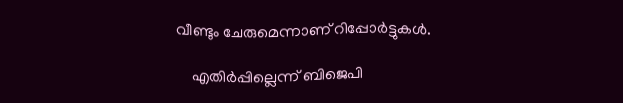വീണ്ടും ചേരുമെന്നാണ് റിപ്പോര്‍ട്ടുകള്‍.

    എതിര്‍പ്പില്ലെന്ന് ബിജെപി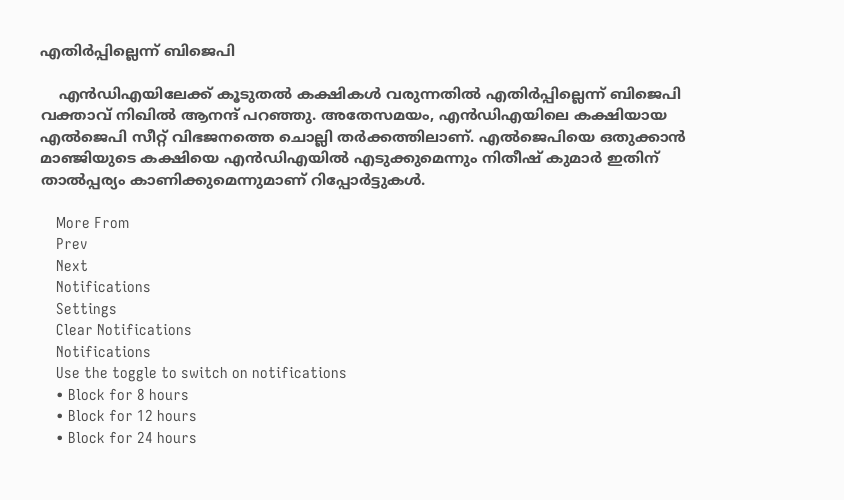എതിര്‍പ്പില്ലെന്ന് ബിജെപി

    എന്‍ഡിഎയിലേക്ക് കൂടുതല്‍ കക്ഷികള്‍ വരുന്നതില്‍ എതിര്‍പ്പില്ലെന്ന് ബിജെപി വക്താവ് നിഖില്‍ ആനന്ദ് പറഞ്ഞു. അതേസമയം, എന്‍ഡിഎയിലെ കക്ഷിയായ എല്‍ജെപി സീറ്റ് വിഭജനത്തെ ചൊല്ലി തര്‍ക്കത്തിലാണ്. എല്‍ജെപിയെ ഒതുക്കാന്‍ മാഞ്ജിയുടെ കക്ഷിയെ എന്‍ഡിഎയില്‍ എടുക്കുമെന്നും നിതീഷ് കുമാര്‍ ഇതിന് താല്‍പ്പര്യം കാണിക്കുമെന്നുമാണ് റിപ്പോര്‍ട്ടുകള്‍.

    More From
    Prev
    Next
    Notifications
    Settings
    Clear Notifications
    Notifications
    Use the toggle to switch on notifications
    • Block for 8 hours
    • Block for 12 hours
    • Block for 24 hours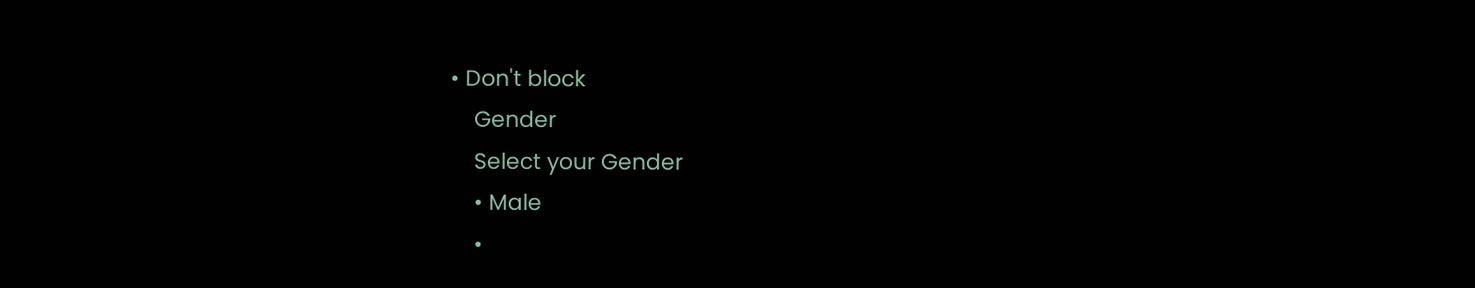• Don't block
    Gender
    Select your Gender
    • Male
    •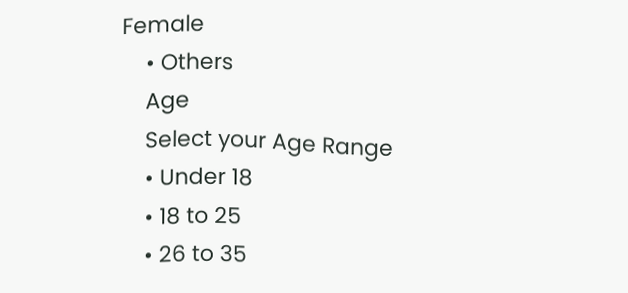Female
    • Others
    Age
    Select your Age Range
    • Under 18
    • 18 to 25
    • 26 to 35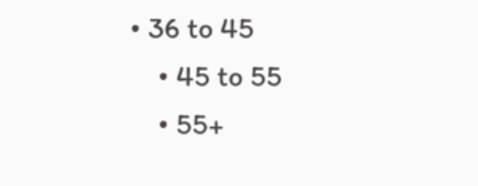• 36 to 45
    • 45 to 55
    • 55+